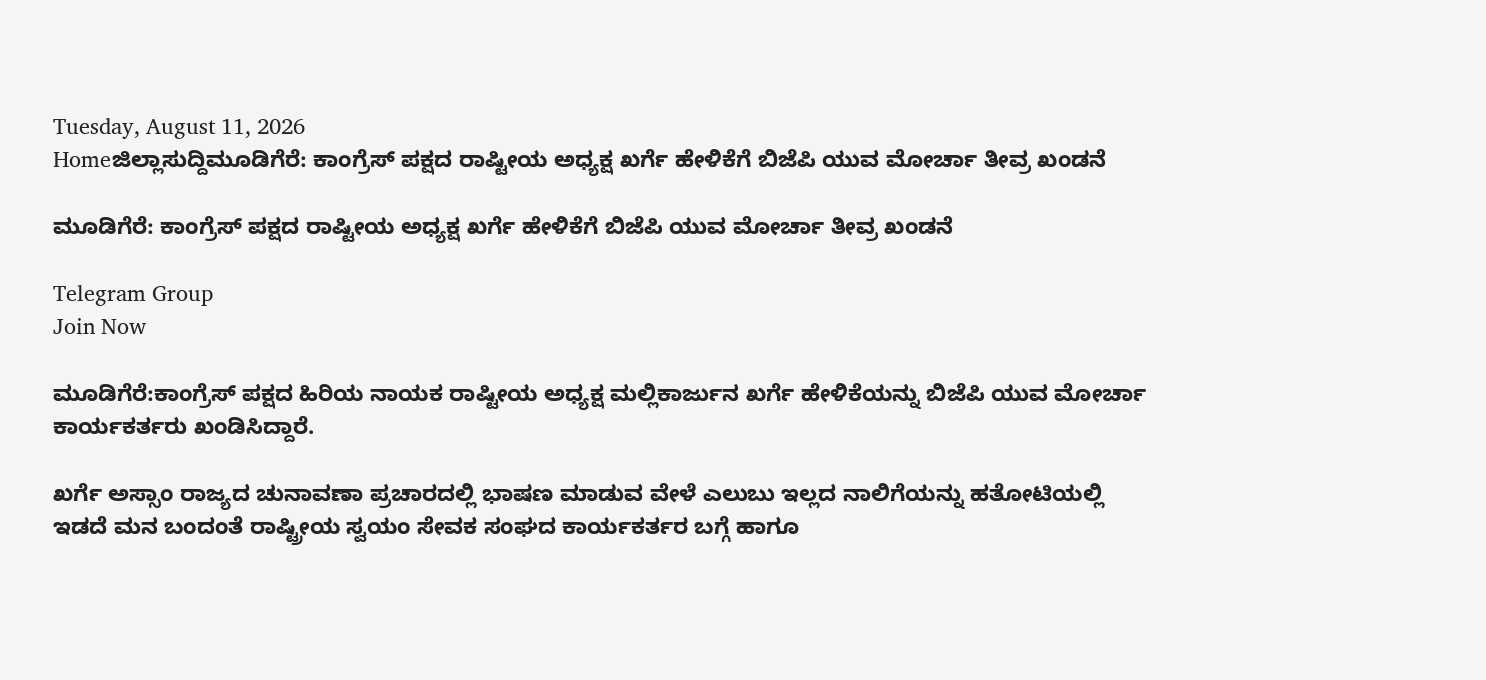Tuesday, August 11, 2026
Homeಜಿಲ್ಲಾಸುದ್ದಿಮೂಡಿಗೆರೆ: ಕಾಂಗ್ರೆಸ್ ಪಕ್ಷದ ರಾಷ್ಟೀಯ ಅಧ್ಯಕ್ಷ ಖರ್ಗೆ ಹೇಳಿಕೆಗೆ ಬಿಜೆಪಿ ಯುವ ಮೋರ್ಚಾ ತೀವ್ರ ಖಂಡನೆ

ಮೂಡಿಗೆರೆ: ಕಾಂಗ್ರೆಸ್ ಪಕ್ಷದ ರಾಷ್ಟೀಯ ಅಧ್ಯಕ್ಷ ಖರ್ಗೆ ಹೇಳಿಕೆಗೆ ಬಿಜೆಪಿ ಯುವ ಮೋರ್ಚಾ ತೀವ್ರ ಖಂಡನೆ

Telegram Group
Join Now

ಮೂಡಿಗೆರೆ:ಕಾಂಗ್ರೆಸ್ ಪಕ್ಷದ ಹಿರಿಯ ನಾಯಕ ರಾಷ್ಟೀಯ ಅಧ್ಯಕ್ಷ ಮಲ್ಲಿಕಾರ್ಜುನ ಖರ್ಗೆ ಹೇಳಿಕೆಯನ್ನು ಬಿಜೆಪಿ ಯುವ ಮೋರ್ಚಾ ಕಾರ್ಯಕರ್ತರು ಖಂಡಿಸಿದ್ದಾರೆ.

ಖರ್ಗೆ ಅಸ್ಸಾಂ ರಾಜ್ಯದ ಚುನಾವಣಾ ಪ್ರಚಾರದಲ್ಲಿ ಭಾಷಣ ಮಾಡುವ ವೇಳೆ ಎಲುಬು ಇಲ್ಲದ ನಾಲಿಗೆಯನ್ನು ಹತೋಟಿಯಲ್ಲಿ ಇಡದೆ ಮನ ಬಂದಂತೆ ರಾಷ್ಟ್ರೀಯ ಸ್ವಯಂ ಸೇವಕ ಸಂಘದ ಕಾರ್ಯಕರ್ತರ ಬಗ್ಗೆ ಹಾಗೂ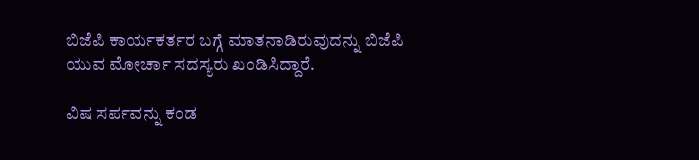ಬಿಜೆಪಿ ಕಾರ್ಯಕರ್ತರ ಬಗ್ಗೆ ಮಾತನಾಡಿರುವುದನ್ನು ಬಿಜೆಪಿ ಯುವ ಮೋರ್ಚಾ ಸದಸ್ಯರು ಖಂಡಿಸಿದ್ದಾರೆ.

ವಿಷ ಸರ್ಪವನ್ನು ಕಂಡ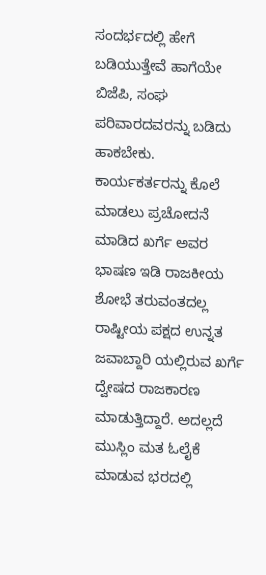ಸಂದರ್ಭದಲ್ಲಿ ಹೇಗೆ ಬಡಿಯುತ್ತೇವೆ ಹಾಗೆಯೇ ಬಿಜೆಪಿ, ಸಂಘ ಪರಿವಾರದವರನ್ನು ಬಡಿದು ಹಾಕಬೇಕು. ಕಾರ್ಯಕರ್ತರನ್ನು ಕೊಲೆ ಮಾಡಲು ಪ್ರಚೋದನೆ ಮಾಡಿದ ಖರ್ಗೆ ಅವರ ಭಾಷಣ ಇಡಿ ರಾಜಕೀಯ ಶೋಭೆ ತರುವಂತದಲ್ಲ ರಾಷ್ಟೀಯ ಪಕ್ಷದ ಉನ್ನತ ಜವಾಬ್ದಾರಿ ಯಲ್ಲಿರುವ ಖರ್ಗೆ ದ್ವೇಷದ ರಾಜಕಾರಣ ಮಾಡುತ್ತಿದ್ದಾರೆ. ಅದಲ್ಲದೆ ಮುಸ್ಲಿಂ ಮತ ಓಲೈಕೆ ಮಾಡುವ ಭರದಲ್ಲಿ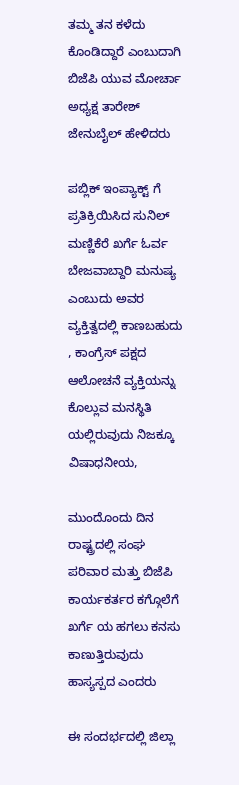ತಮ್ಮ ತನ ಕಳೆದು ಕೊಂಡಿದ್ದಾರೆ ಎಂಬುದಾಗಿ ಬಿಜೆಪಿ ಯುವ ಮೋರ್ಚಾ ಅಧ್ಯಕ್ಷ ತಾರೇಶ್ ಜೇನುಬೈಲ್ ಹೇಳಿದರು

ಪಬ್ಲಿಕ್ ಇಂಪ್ಯಾಕ್ಟ್ ಗೆ ಪ್ರತಿಕ್ರಿಯಿಸಿದ ಸುನಿಲ್ ಮಣ್ಣಿಕೆರೆ ಖರ್ಗೆ ಓರ್ವ ಬೇಜವಾಬ್ದಾರಿ ಮನುಷ್ಯ ಎಂಬುದು ಅವರ ವ್ಯಕ್ತಿತ್ವದಲ್ಲಿ ಕಾಣಬಹುದು , ಕಾಂಗ್ರೆಸ್ ಪಕ್ಷದ ಆಲೋಚನೆ ವ್ಯಕ್ತಿಯನ್ನು ಕೊಲ್ಲುವ ಮನಸ್ಥಿತಿ ಯಲ್ಲಿರುವುದು ನಿಜಕ್ಕೂ ವಿಷಾಧನೀಯ,

ಮುಂದೊಂದು ದಿನ ರಾಷ್ಟ್ರದಲ್ಲಿ ಸಂಘ ಪರಿವಾರ ಮತ್ತು ಬಿಜೆಪಿ ಕಾರ್ಯಕರ್ತರ ಕಗ್ಗೊಲೆಗೆ ಖರ್ಗೆ ಯ ಹಗಲು ಕನಸು ಕಾಣುತ್ತಿರುವುದು ಹಾಸ್ಯಸ್ಪದ ಎಂದರು

ಈ ಸಂದರ್ಭದಲ್ಲಿ ಜಿಲ್ಲಾ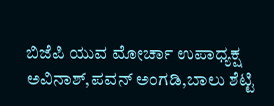ಬಿಜೆಪಿ ಯುವ ಮೋರ್ಚಾ ಉಪಾಧ್ಯಕ್ಷ ಅವಿನಾಶ್,ಪವನ್ ಅಂಗಡಿ,ಬಾಲು ಶೆಟ್ಟಿ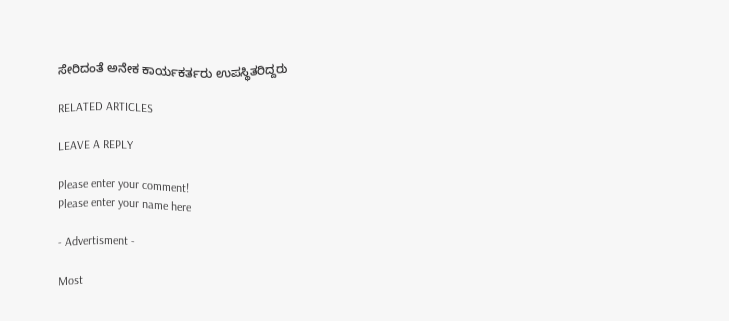ಸೇರಿದಂತೆ ಅನೇಕ ಕಾರ್ಯಕರ್ತರು ಉಪಸ್ಥಿತರಿದ್ದರು

RELATED ARTICLES

LEAVE A REPLY

Please enter your comment!
Please enter your name here

- Advertisment -

Most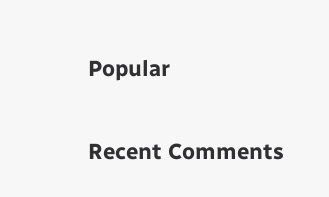Popular

Recent Comments